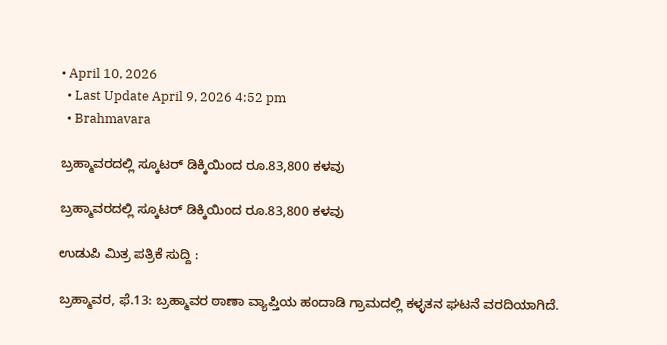• April 10, 2026
  • Last Update April 9, 2026 4:52 pm
  • Brahmavara

ಬ್ರಹ್ಮಾವರದಲ್ಲಿ ಸ್ಕೂಟರ್ ಡಿಕ್ಕಿಯಿಂದ ರೂ.83,800 ಕಳವು

ಬ್ರಹ್ಮಾವರದಲ್ಲಿ ಸ್ಕೂಟರ್ ಡಿಕ್ಕಿಯಿಂದ ರೂ.83,800 ಕಳವು

ಉಡುಪಿ ಮಿತ್ರ ಪತ್ರಿಕೆ ಸುದ್ದಿ :

ಬ್ರಹ್ಮಾವರ, ಫೆ.13: ಬ್ರಹ್ಮಾವರ ಠಾಣಾ ವ್ಯಾಪ್ತಿಯ ಹಂದಾಡಿ ಗ್ರಾಮದಲ್ಲಿ ಕಳ್ಳತನ ಘಟನೆ ವರದಿಯಾಗಿದೆ.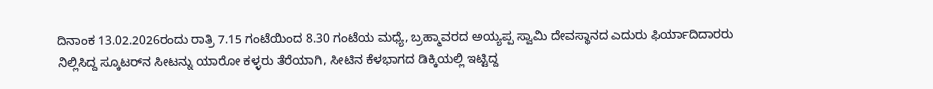ದಿನಾಂಕ 13.02.2026ರಂದು ರಾತ್ರಿ 7.15 ಗಂಟೆಯಿಂದ 8.30 ಗಂಟೆಯ ಮಧ್ಯೆ, ಬ್ರಹ್ಮಾವರದ ಅಯ್ಯಪ್ಪ ಸ್ವಾಮಿ ದೇವಸ್ಥಾನದ ಎದುರು ಫಿರ್ಯಾದಿದಾರರು ನಿಲ್ಲಿಸಿದ್ದ ಸ್ಕೂಟರ್‌ನ ಸೀಟನ್ನು ಯಾರೋ ಕಳ್ಳರು ತೆರೆಯಾಗಿ, ಸೀಟಿನ ಕೆಳಭಾಗದ ಡಿಕ್ಕಿಯಲ್ಲಿ ಇಟ್ಟಿದ್ದ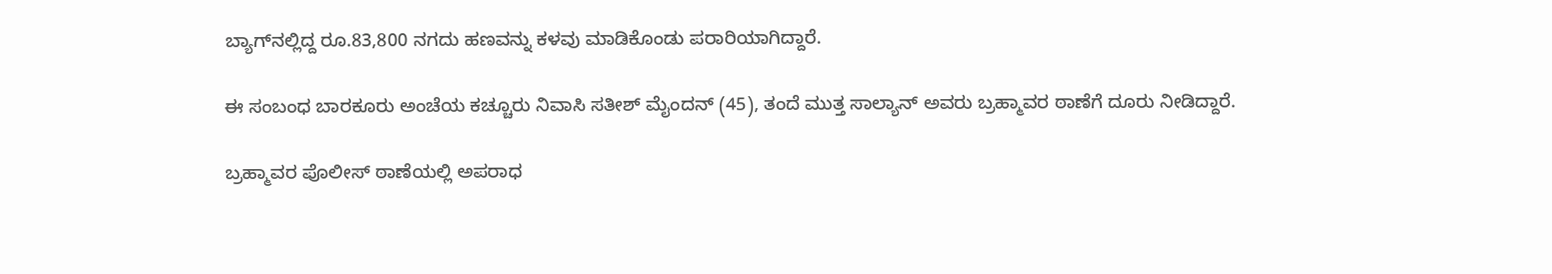ಬ್ಯಾಗ್‌ನಲ್ಲಿದ್ದ ರೂ.83,800 ನಗದು ಹಣವನ್ನು ಕಳವು ಮಾಡಿಕೊಂಡು ಪರಾರಿಯಾಗಿದ್ದಾರೆ.

ಈ ಸಂಬಂಧ ಬಾರಕೂರು ಅಂಚೆಯ ಕಚ್ಚೂರು ನಿವಾಸಿ ಸತೀಶ್ ಮೈಂದನ್ (45), ತಂದೆ ಮುತ್ತ ಸಾಲ್ಯಾನ್ ಅವರು ಬ್ರಹ್ಮಾವರ ಠಾಣೆಗೆ ದೂರು ನೀಡಿದ್ದಾರೆ.

ಬ್ರಹ್ಮಾವರ ಪೊಲೀಸ್ ಠಾಣೆಯಲ್ಲಿ ಅಪರಾಧ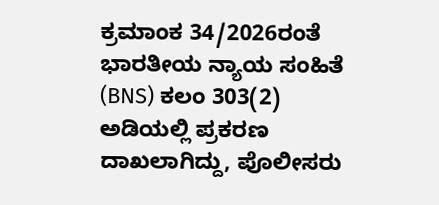ಕ್ರಮಾಂಕ 34/2026ರಂತೆ ಭಾರತೀಯ ನ್ಯಾಯ ಸಂಹಿತೆ (BNS) ಕಲಂ 303(2) ಅಡಿಯಲ್ಲಿ ಪ್ರಕರಣ ದಾಖಲಾಗಿದ್ದು, ಪೊಲೀಸರು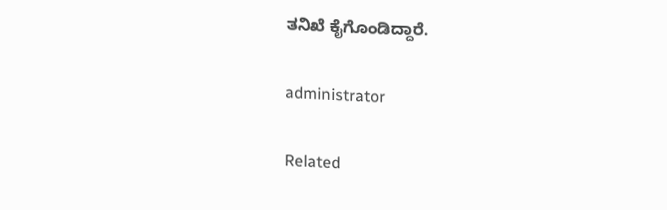ತನಿಖೆ ಕೈಗೊಂಡಿದ್ದಾರೆ.

administrator

Related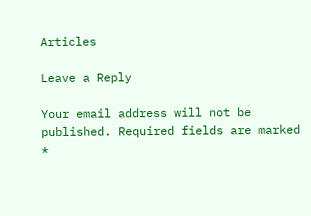Articles

Leave a Reply

Your email address will not be published. Required fields are marked *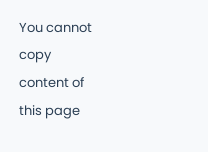You cannot copy content of this page